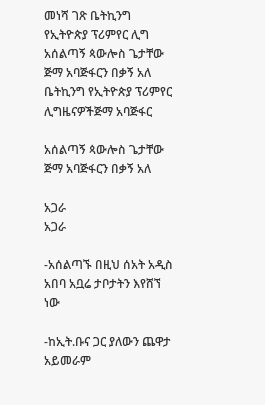መነሻ ገጽ ቤትኪንግ የኢትዮጵያ ፕሪምየር ሊግ አሰልጣኝ ጳውሎስ ጌታቸው ጅማ አባጅፋርን በቃኝ አለ
ቤትኪንግ የኢትዮጵያ ፕሪምየር ሊግዜናዎችጅማ አባጅፋር

አሰልጣኝ ጳውሎስ ጌታቸው ጅማ አባጅፋርን በቃኝ አለ

አጋራ
አጋራ

-አሰልጣኙ በዚህ ሰአት አዲስ አበባ አቧሬ ታቦታትን እየሸኘ ነው

-ከኢት.ቡና ጋር ያለውን ጨዋታ አይመራም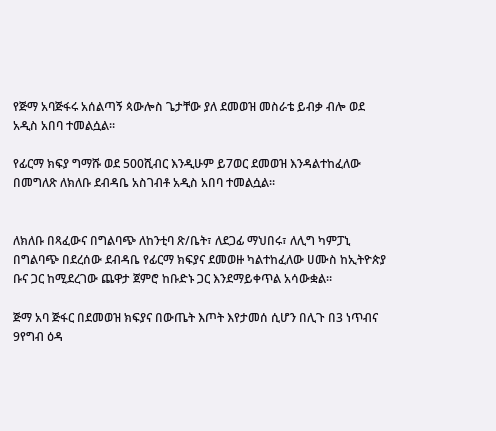የጅማ አባጅፋሩ አሰልጣኝ ጳውሎስ ጌታቸው ያለ ደመወዝ መስራቴ ይብቃ ብሎ ወደ አዲስ አበባ ተመልሷል።

የፊርማ ክፍያ ግማሹ ወደ 500ሺብር እንዲሁም ይ7ወር ደመወዝ እንዳልተከፈለው በመግለጽ ለክለቡ ደብዳቤ አስገብቶ አዲስ አበባ ተመልሷል።


ለክለቡ በጻፈውና በግልባጭ ለከንቲባ ጽ/ቤት፣ ለደጋፊ ማህበሩ፣ ለሊግ ካምፓኒ በግልባጭ በደረሰው ደብዳቤ የፊርማ ክፍያና ደመወዙ ካልተከፈለው ሀሙስ ከኢትዮጵያ ቡና ጋር ከሚደረገው ጨዋታ ጀምሮ ከቡድኑ ጋር እንደማይቀጥል አሳውቋል።

ጅማ አባ ጅፋር በደመወዝ ክፍያና በውጤት እጦት እየታመሰ ሲሆን በሊጉ በ3 ነጥብና 9የግብ ዕዳ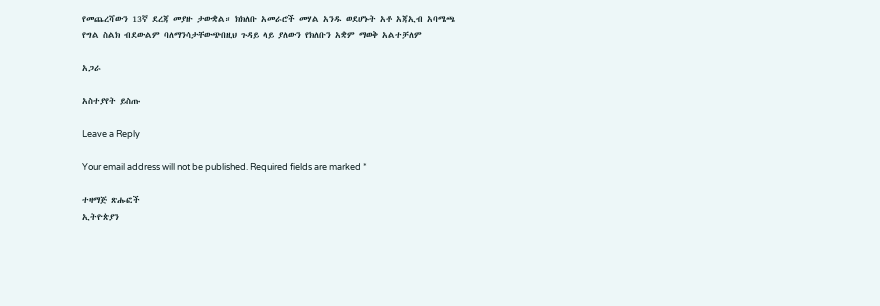የመጨረሻውን 13ኛ ደረጃ መያዙ ታውቋል። ክክለቡ አመራሮች መሃል አንዱ ወደሆኑት አቶ አጃኢብ አባሜጫ የግል ስልክ ብደውልም ባለማንሳታቸውጭበዚህ ጉዳይ ላይ ያለውን የክለቡን አቋም ማወቅ አልተቻለም

አጋራ

አስተያየት ይስጡ

Leave a Reply

Your email address will not be published. Required fields are marked *

ተዛማጅ ጽሑፎች
ኢትዮጵያን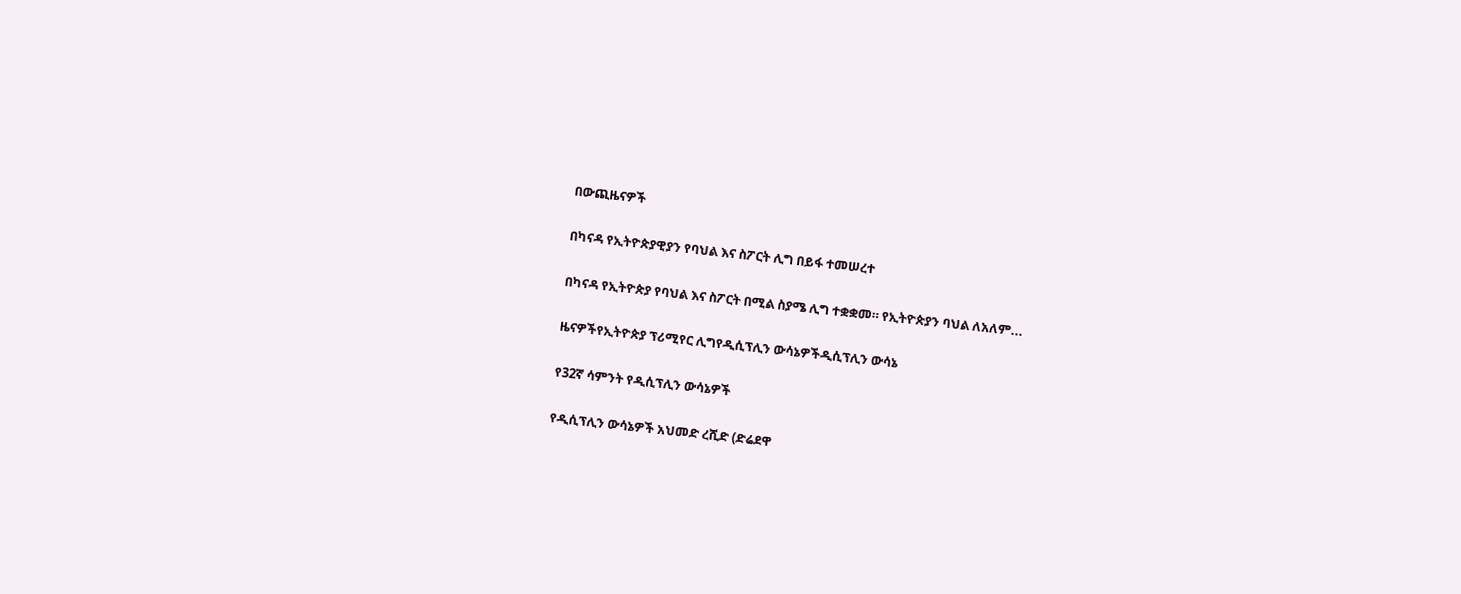በውጪዜናዎች

በካናዳ የኢትዮጵያዊያን የባህል እና ስፖርት ሊግ በይፋ ተመሠረተ

በካናዳ የኢትዮጵያ የባህል እና ስፖርት በሚል ስያሜ ሊግ ተቋቋመ። የኢትዮጵያን ባህል ለአለም...

ዜናዎችየኢትዮጵያ ፕሪሚየር ሊግየዲሲፕሊን ውሳኔዎችዲሲፕሊን ውሳኔ

የ32ኛ ሳምንት የዲሲፕሊን ውሳኔዎች

የዲሲፕሊን ውሳኔዎች አህመድ ረሺድ (ድሬደዋ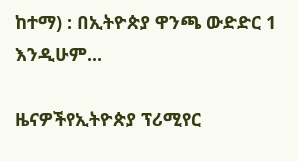ከተማ) : በኢትዮጵያ ዋንጫ ውድድር 1 እንዲሁም...

ዜናዎችየኢትዮጵያ ፕሪሚየር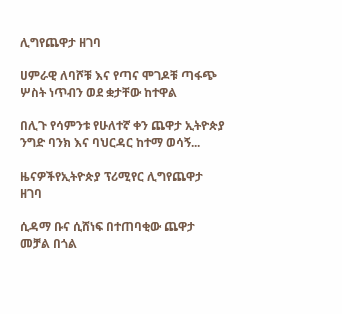ሊግየጨዋታ ዘገባ

ሀምራዊ ለባሾቹ እና የጣና ሞገዶቹ ጣፋጭ ሦስት ነጥብን ወደ ቋታቸው ከተዋል

በሊጉ የሳምንቱ የሁለተኛ ቀን ጨዋታ ኢትዮጵያ ንግድ ባንክ እና ባህርዳር ከተማ ወሳኝ...

ዜናዎችየኢትዮጵያ ፕሪሚየር ሊግየጨዋታ ዘገባ

ሲዳማ ቡና ሲሸነፍ በተጠባቂው ጨዋታ መቻል በጎል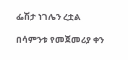ፌሽታ ነገሌን ረቷል

በሳምንቱ የመጀመሪያ ቀን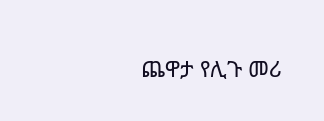ጨዋታ የሊጉ መሪ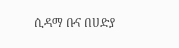ሲዳማ ቡና በሀድያ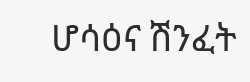ሆሳዕና ሽንፈት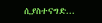ሲያስተናግድ...